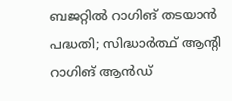ബജറ്റില്‍ റാഗിങ് തടയാന്‍ പദ്ധതി; സിദ്ധാര്‍ത്ഥ് ആന്റി റാഗിങ് ആന്‍ഡ്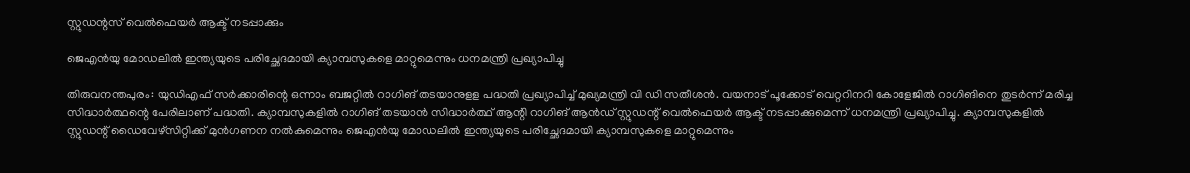സ്റ്റുഡന്റസ് വെല്‍ഫെയര്‍ ആക്ട് നടപ്പാക്കും

ജെഎന്‍യു മോഡലില്‍ ഇന്ത്യയുടെ പരിച്ഛേദമായി ക്യാമ്പസുകളെ മാറ്റുമെന്നും ധനമന്ത്രി പ്രഖ്യാപിച്ചു

തിരുവനന്തപുരം: യുഡിഎഫ് സര്‍ക്കാരിന്റെ ഒന്നാം ബജറ്റില്‍ റാഗിങ് തടയാനുളള പദ്ധതി പ്രഖ്യാപിച്ച് മുഖ്യമന്ത്രി വി ഡി സതീശന്‍. വയനാട് പൂക്കോട് വെറ്ററിനറി കോളേജില്‍ റാഗിങിനെ തുടര്‍ന്ന് മരിച്ച സിദ്ധാര്‍ത്ഥന്റെ പേരിലാണ് പദ്ധതി. ക്യാമ്പസുകളില്‍ റാഗിങ് തടയാന്‍ സിദ്ധാര്‍ത്ഥ് ആന്റി റാഗിങ് ആന്‍ഡ് സ്റ്റുഡന്റ് വെല്‍ഫെയര്‍ ആക്ട് നടപ്പാക്കുമെന്ന് ധനമന്ത്രി പ്രഖ്യാപിച്ചു. ക്യാമ്പസുകളില്‍ സ്റ്റുഡന്റ് ഡൈവേഴ്‌സിറ്റിക്ക് മുന്‍ഗണന നല്‍കുമെന്നും ജെഎന്‍യു മോഡലില്‍ ഇന്ത്യയുടെ പരിച്ഛേദമായി ക്യാമ്പസുകളെ മാറ്റുമെന്നും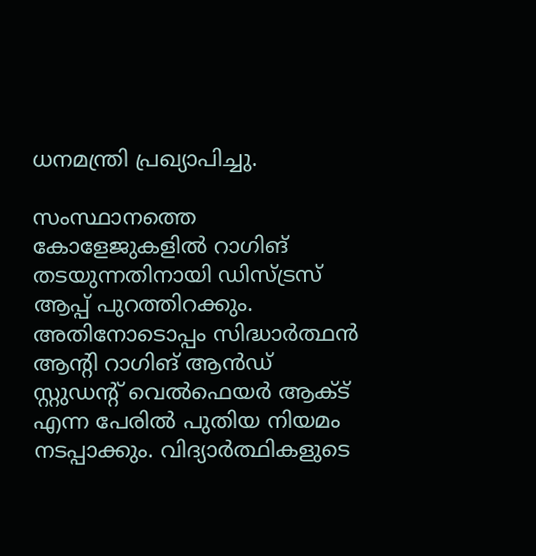ധനമന്ത്രി പ്രഖ്യാപിച്ചു.

സംസ്ഥാനത്തെ കോളേജുകളില്‍ റാഗിങ് തടയുന്നതിനായി ഡിസ്ട്രസ് ആപ്പ് പുറത്തിറക്കും. അതിനോടൊപ്പം സിദ്ധാര്‍ത്ഥന്‍ ആന്റി റാഗിങ് ആന്‍ഡ് സ്റ്റുഡന്റ് വെല്‍ഫെയര്‍ ആക്ട് എന്ന പേരില്‍ പുതിയ നിയമം നടപ്പാക്കും. വിദ്യാര്‍ത്ഥികളുടെ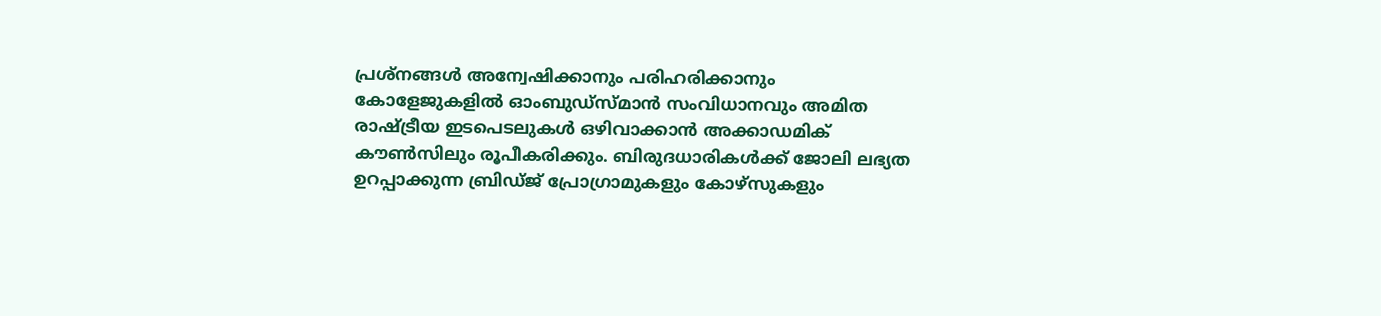പ്രശ്‌നങ്ങള്‍ അന്വേഷിക്കാനും പരിഹരിക്കാനും കോളേജുകളില്‍ ഓംബുഡ്‌സ്മാന്‍ സംവിധാനവും അമിത രാഷ്ട്രീയ ഇടപെടലുകള്‍ ഒഴിവാക്കാന്‍ അക്കാഡമിക് കൗണ്‍സിലും രൂപീകരിക്കും. ബിരുദധാരികള്‍ക്ക് ജോലി ലഭ്യത ഉറപ്പാക്കുന്ന ബ്രിഡ്ജ് പ്രോഗ്രാമുകളും കോഴ്‌സുകളും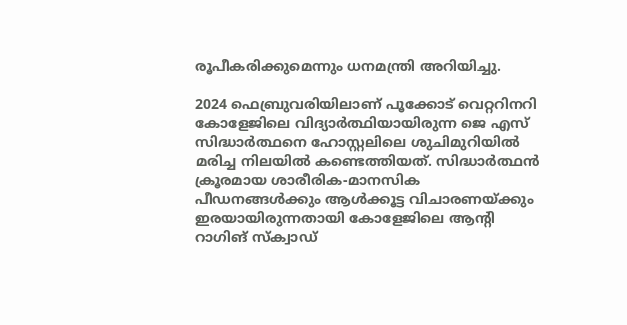രൂപീകരിക്കുമെന്നും ധനമന്ത്രി അറിയിച്ചു.

2024 ഫെബ്രുവരിയിലാണ് പൂക്കോട് വെറ്ററിനറി കോളേജിലെ വിദ്യാര്‍ത്ഥിയായിരുന്ന ജെ എസ് സിദ്ധാര്‍ത്ഥനെ ഹോസ്റ്റലിലെ ശുചിമുറിയില്‍ മരിച്ച നിലയില്‍ കണ്ടെത്തിയത്. സിദ്ധാര്‍ത്ഥന്‍ ക്രൂരമായ ശാരീരിക-മാനസിക പീഡനങ്ങള്‍ക്കും ആള്‍ക്കൂട്ട വിചാരണയ്ക്കും ഇരയായിരുന്നതായി കോളേജിലെ ആന്റി റാഗിങ് സ്‌ക്വാഡ്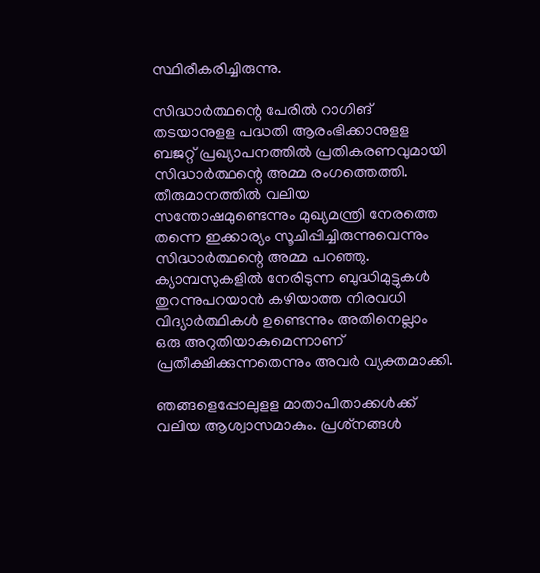സ്ഥിരീകരിച്ചിരുന്നു.

സിദ്ധാര്‍ത്ഥന്റെ പേരില്‍ റാഗിങ് തടയാനുളള പദ്ധതി ആരംഭിക്കാനുളള ബജറ്റ് പ്രഖ്യാപനത്തില്‍ പ്രതികരണവുമായി സിദ്ധാര്‍ത്ഥന്റെ അമ്മ രംഗത്തെത്തി. തീരുമാനത്തില്‍ വലിയ സന്തോഷമുണ്ടെന്നും മുഖ്യമന്ത്രി നേരത്തെ തന്നെ ഇക്കാര്യം സൂചിപ്പിച്ചിരുന്നുവെന്നും സിദ്ധാര്‍ത്ഥന്റെ അമ്മ പറഞ്ഞു. ക്യാമ്പസുകളില്‍ നേരിടുന്ന ബുദ്ധിമുട്ടുകള്‍ തുറന്നുപറയാന്‍ കഴിയാത്ത നിരവധി വിദ്യാര്‍ത്ഥികള്‍ ഉണ്ടെന്നും അതിനെല്ലാം ഒരു അറുതിയാകുമെന്നാണ് പ്രതീക്ഷിക്കുന്നതെന്നും അവര്‍ വ്യക്തമാക്കി.

ഞങ്ങളെപ്പോലുളള മാതാപിതാക്കള്‍ക്ക് വലിയ ആശ്വാസമാകും. പ്രശ്‌നങ്ങള്‍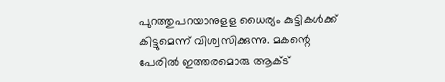പുറത്തുപറയാനുളള ധൈര്യം കുട്ടികള്‍ക്ക് കിട്ടുമെന്ന് വിശ്വസിക്കുന്നു. മകന്റെ പേരില്‍ ഇത്തരമൊരു ആക്ട്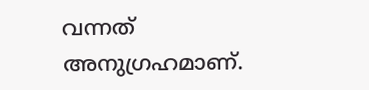വന്നത് അനുഗ്രഹമാണ്.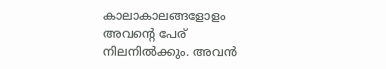കാലാകാലങ്ങളോളം അവന്റെ പേര് നിലനില്‍ക്കും. അവന്‍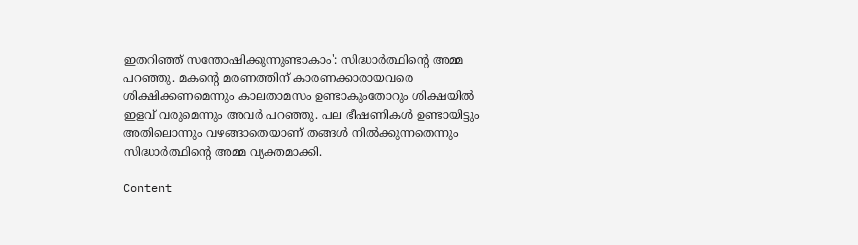ഇതറിഞ്ഞ് സന്തോഷിക്കുന്നുണ്ടാകാം': സിദ്ധാര്‍ത്ഥിന്റെ അമ്മ പറഞ്ഞു. മകന്റെ മരണത്തിന് കാരണക്കാരായവരെ ശിക്ഷിക്കണമെന്നും കാലതാമസം ഉണ്ടാകുംതോറും ശിക്ഷയില്‍ ഇളവ് വരുമെന്നും അവര്‍ പറഞ്ഞു. പല ഭീഷണികള്‍ ഉണ്ടായിട്ടും അതിലൊന്നും വഴങ്ങാതെയാണ് തങ്ങള്‍ നില്‍ക്കുന്നതെന്നും സിദ്ധാര്‍ത്ഥിന്റെ അമ്മ വ്യക്തമാക്കി.

Content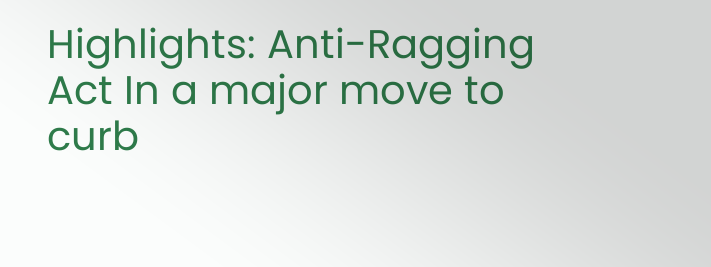Highlights: Anti-Ragging Act In a major move to curb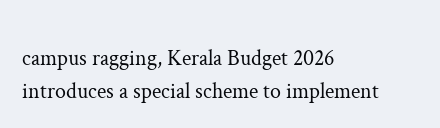campus ragging, Kerala Budget 2026 introduces a special scheme to implement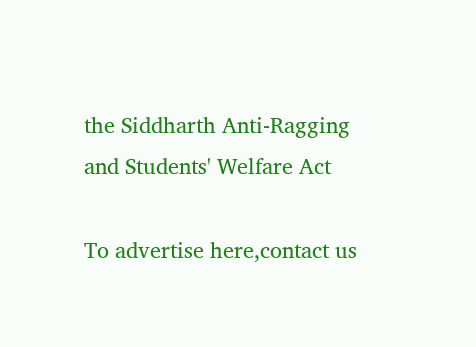the Siddharth Anti-Ragging and Students' Welfare Act

To advertise here,contact us